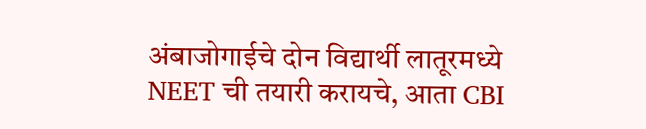अंबाजोगाईचे दोन विद्यार्थी लातूरमध्ये NEET ची तयारी करायचे, आता CBI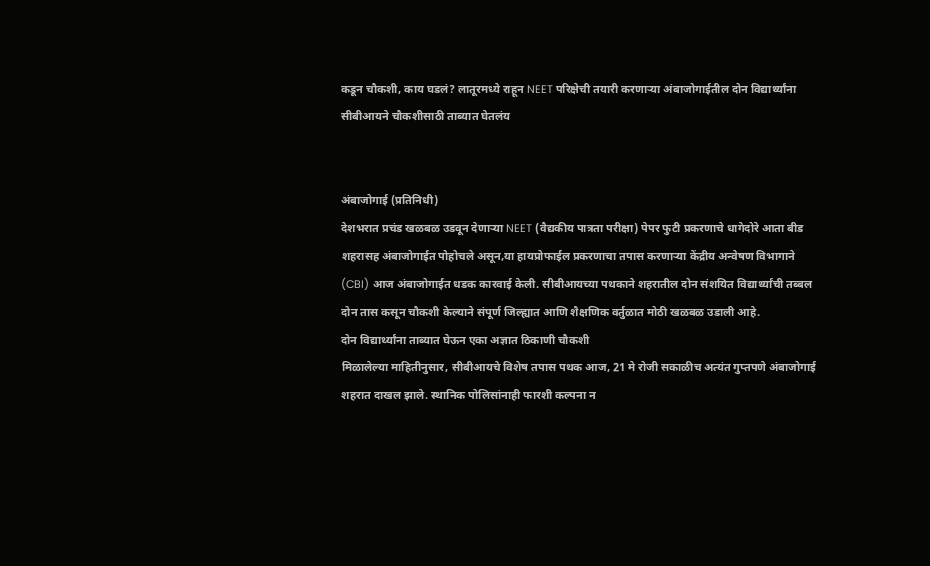कडून चौकशी, काय घडलं? लातूरमध्ये राहून NEET परिक्षेची तयारी करणाऱ्या अंबाजोगाईतील दोन विद्यार्थ्यांना सीबीआयने चौकशीसाठी ताब्यात घेतलंय


अंबाजोगाई (प्रतिनिधी)
देशभरात प्रचंड खळबळ उडवून देणाऱ्या NEET (वैद्यकीय पात्रता परीक्षा) पेपर फुटी प्रकरणाचे धागेदोरे आता बीड शहरासह अंबाजोगाईत पोहोचले असून,या हायप्रोफाईल प्रकरणाचा तपास करणाऱ्या केंद्रीय अन्वेषण विभागाने (CBI) आज अंबाजोगाईत धडक कारवाई केली. सीबीआयच्या पथकाने शहरातील दोन संशयित विद्यार्थ्यांची तब्बल दोन तास कसून चौकशी केल्याने संपूर्ण जिल्ह्यात आणि शैक्षणिक वर्तुळात मोठी खळबळ उडाली आहे.
दोन विद्यार्थ्यांना ताब्यात घेऊन एका अज्ञात ठिकाणी चौकशी
मिळालेल्या माहितीनुसार, सीबीआयचे विशेष तपास पथक आज, 21 मे रोजी सकाळीच अत्यंत गुप्तपणे अंबाजोगाई शहरात दाखल झाले. स्थानिक पोलिसांनाही फारशी कल्पना न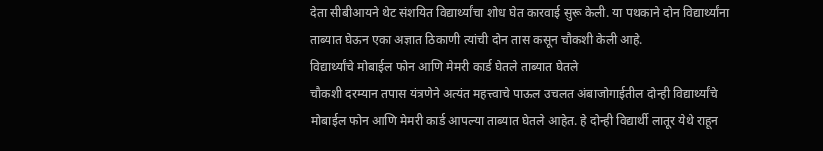देता सीबीआयने थेट संशयित विद्यार्थ्यांचा शोध घेत कारवाई सुरू केली. या पथकाने दोन विद्यार्थ्यांना ताब्यात घेऊन एका अज्ञात ठिकाणी त्यांची दोन तास कसून चौकशी केली आहे.
विद्यार्थ्यांचे मोबाईल फोन आणि मेमरी कार्ड घेतले ताब्यात घेतले
चौकशी दरम्यान तपास यंत्रणेने अत्यंत महत्त्वाचे पाऊल उचलत अंबाजोगाईतील दोन्ही विद्यार्थ्यांचे मोबाईल फोन आणि मेमरी कार्ड आपल्या ताब्यात घेतले आहेत. हे दोन्ही विद्यार्थी लातूर येथे राहून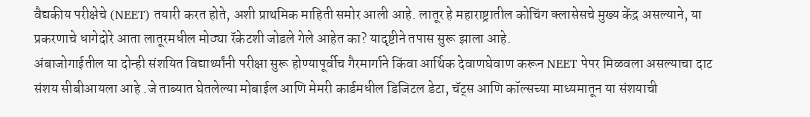वैद्यकीय परीक्षेचे (NEET) तयारी करत होते, अशी प्राथमिक माहिती समोर आली आहे. लातूर हे महाराष्ट्रातील कोचिंग क्लासेसचे मुख्य केंद्र असल्याने, या प्रकरणाचे धागेदोरे आता लातूरमधील मोठ्या रॅकेटशी जोडले गेले आहेत का? यादृष्टीने तपास सुरू झाला आहे.
अंबाजोगाईतील या दोन्ही संशयित विद्यार्थ्यांनी परीक्षा सुरू होण्यापूर्वीच गैरमार्गाने किंवा आर्थिक देवाणघेवाण करून NEET पेपर मिळवला असल्याचा दाट संशय सीबीआयला आहे .जे ताब्यात घेतलेल्या मोबाईल आणि मेमरी कार्डमधील डिजिटल डेटा, चॅट्स आणि कॉल्सच्या माध्यमातून या संशयाची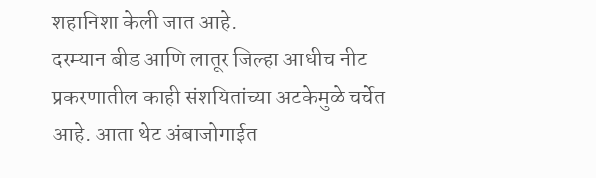शहानिशा केली जात आहे.
दरम्यान बीड आणि लातूर जिल्हा आधीच नीट प्रकरणातील काही संशयितांच्या अटकेमुळे चर्चेत आहे. आता थेट अंबाजोगाईत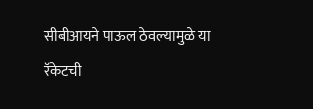सीबीआयने पाऊल ठेवल्यामुळे या रॅकेटची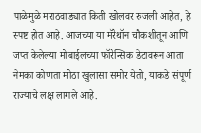पाळेमुळे मराठवाड्यात किती खोलवर रुजली आहेत, हे स्पष्ट होत आहे. आजच्या या मॅरेथॉन चौकशीतून आणि जप्त केलेल्या मोबाईलच्या फॉरेन्सिक डेटावरून आता नेमका कोणता मोठा खुलासा समोर येतो, याकडे संपूर्ण राज्याचे लक्ष लागले आहे.